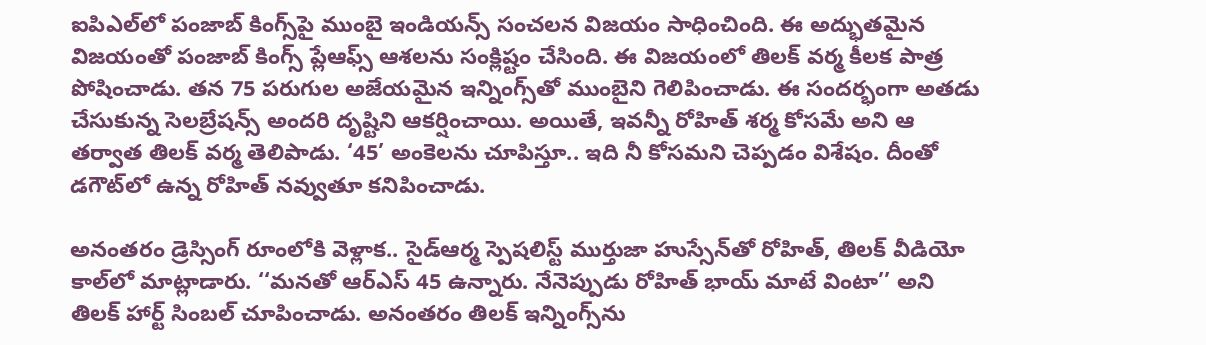ఐపిఎల్‌లో పంజాబ్ కింగ్స్‌పై ముంబై ఇండియన్స్ సంచలన విజయం సాధించింది. ఈ అద్భుతమైన విజయంతో పంజాబ్ కింగ్స్ ప్లేఆఫ్స్ ఆశలను సంక్లిష్టం చేసింది. ఈ విజయంలో తిలక్ వర్మ కీలక పాత్ర పోషించాడు. తన 75 పరుగుల అజేయమైన ఇన్నింగ్స్‌తో ముంబైని గెలిపించాడు. ఈ సందర్భంగా అతడు చేసుకున్న సెలబ్రేషన్స్ అందరి దృష్టిని ఆకర్షించాయి. అయితే, ఇవన్నీ రోహిత్ శర్మ కోసమే అని ఆ తర్వాత తిలక్ వర్మ తెలిపాడు. ‘45’ అంకెలను చూపిస్తూ.. ఇది నీ కోసమని చెప్పడం విశేషం. దీంతో డగౌట్‌లో ఉన్న రోహిత్ నవ్వుతూ కనిపించాడు.

అనంతరం డ్రెస్సింగ్ రూంలోకి వెళ్లాక.. సైడ్‌ఆర్మ స్పెషలిస్ట్ ముర్తుజా హుస్సేన్‌తో రోహిత్, తిలక్ వీడియో కాల్‌లో మాట్లాడారు. ‘‘మనతో ఆర్ఎస్ 45 ఉన్నారు. నేనెప్పుడు రోహిత్ భాయ్ మాటే వింటా’’ అని తిలక్ హార్ట్ సింబల్ చూపించాడు. అనంతరం తిలక్ ఇన్నింగ్స్‌ను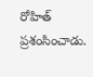రోహిత్ ప్రశంసించాడు.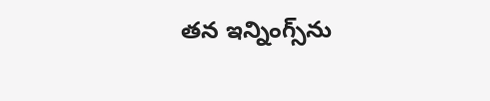తన ఇన్నింగ్స్‌ను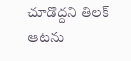చూడొద్దని తిలక్ ఆటను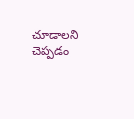చూడాలని చెప్పడం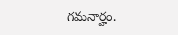గమనార్హం.